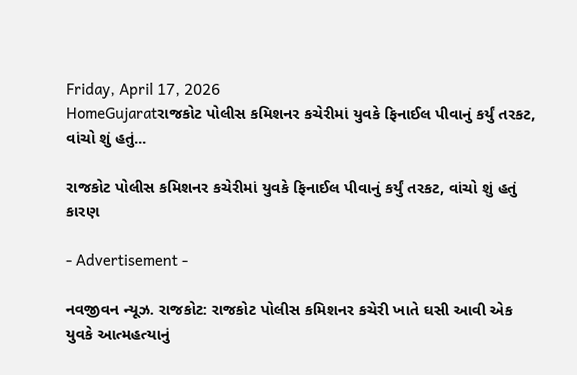Friday, April 17, 2026
HomeGujaratરાજકોટ પોલીસ કમિશનર કચેરીમાં યુવકે ફિનાઈલ પીવાનું કર્યું તરકટ, વાંચો શું હતું...

રાજકોટ પોલીસ કમિશનર કચેરીમાં યુવકે ફિનાઈલ પીવાનું કર્યું તરકટ, વાંચો શું હતું કારણ

- Advertisement -

નવજીવન ન્યૂઝ. રાજકોટ: રાજકોટ પોલીસ કમિશનર કચેરી ખાતે ઘસી આવી એક યુવકે આત્મહત્યાનું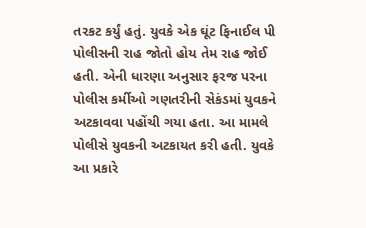તરકટ કર્યું હતું. યુવકે એક ઘૂંટ ફિનાઈલ પી પોલીસની રાહ જોતો હોય તેમ રાહ જોઈ હતી. એની ધારણા અનુસાર ફરજ પરના પોલીસ કર્મીઓ ગણતરીની સેકંડમાં યુવકને અટકાવવા પહોંચી ગયા હતા. આ મામલે પોલીસે યુવકની અટકાયત કરી હતી. યુવકે આ પ્રકારે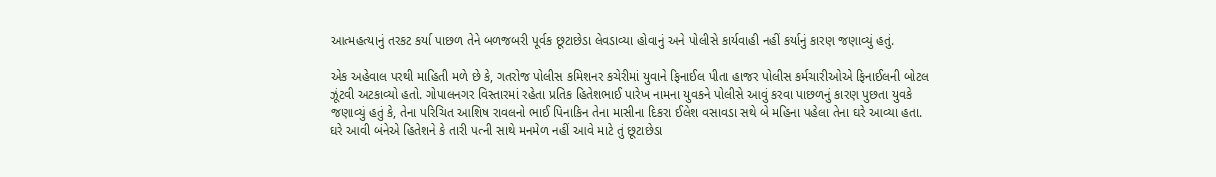આત્મહત્યાનું તરકટ કર્યા પાછળ તેને બળજબરી પૂર્વક છૂટાછેડા લેવડાવ્યા હોવાનું અને પોલીસે કાર્યવાહી નહીં કર્યાનું કારણ જણાવ્યું હતું.

એક અહેવાલ પરથી માહિતી મળે છે કે, ગતરોજ પોલીસ કમિશનર કચેરીમાં યુવાને ફિનાઈલ પીતા હાજર પોલીસ કર્મચારીઓએ ફિનાઈલની બોટલ ઝૂંટવી અટકાવ્યો હતો. ગોપાલનગર વિસ્તારમાં રહેતા પ્રતિક હિતેશભાઈ પારેખ નામના યુવકને પોલીસે આવું કરવા પાછળનું કારણ પુછતા યુવકે જણાવ્યું હતું કે, તેના પરિચિત આશિષ રાવલનો ભાઈ પિનાકિન તેના માસીના દિકરા ઈલેશ વસાવડા સથે બે મહિના પહેલા તેના ઘરે આવ્યા હતા. ઘરે આવી બંનેએ હિતેશને કે તારી પત્ની સાથે મનમેળ નહીં આવે માટે તું છૂટાછેડા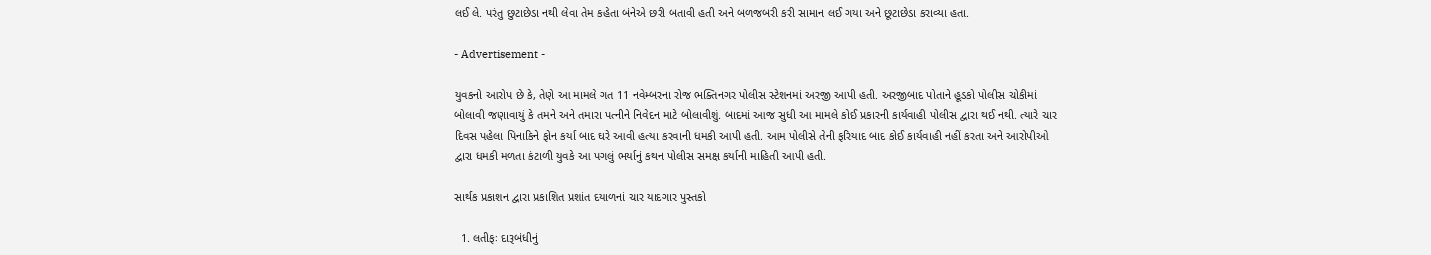લઈ લે. પરંતુ છુટાછેડા નથી લેવા તેમ કહેતા બંનેએ છરી બતાવી હતી અને બળજબરી કરી સામાન લઈ ગયા અને છૂટાછેડા કરાવ્યા હતા.

- Advertisement -

યુવકનો આરોપ છે કે, તેણે આ મામલે ગત 11 નવેમ્બરના રોજ ભક્તિનગર પોલીસ સ્ટેશનમાં અરજી આપી હતી. અરજીબાદ પોતાને હૂડકો પોલીસ ચોકીમાં બોલાવી જણાવાયું કે તમને અને તમારા પત્નીને નિવેદન માટે બોલાવીશું. બાદમાં આજ સુધી આ મામલે કોઈ પ્રકારની કાર્યવાહી પોલીસ દ્વારા થઈ નથી. ત્યારે ચાર દિવસ પહેલા પિનાકિને ફોન કર્યા બાદ ઘરે આવી હત્યા કરવાની ધમકી આપી હતી. આમ પોલીસે તેની ફરિયાદ બાદ કોઈ કાર્યવાહી નહીં કરતા અને આરોપીઓ દ્વારા ધમકી મળતા કંટાળી યુવકે આ પગલું ભર્યાનું કથન પોલીસ સમક્ષ કર્યાની માહિતી આપી હતી.

સાર્થક પ્રકાશન દ્વારા પ્રકાશિત પ્રશાંત દયાળનાં ચાર યાદગાર પુસ્તકો

  1. લતીફઃ દારૂબંધીનું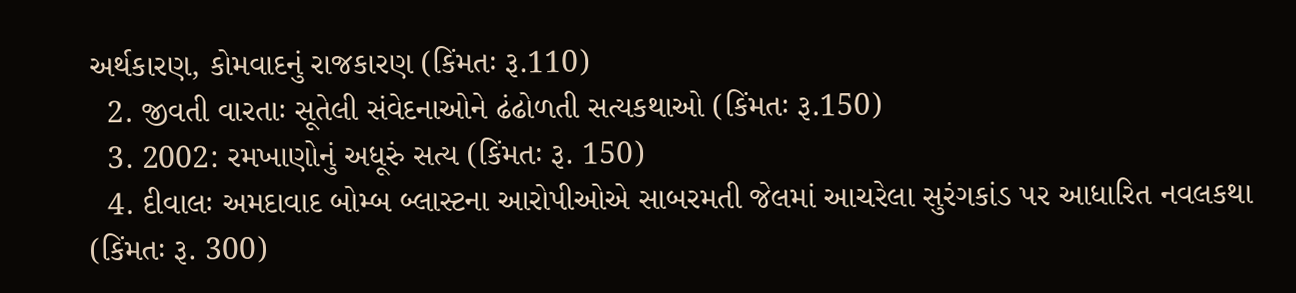અર્થકારણ, કોમવાદનું રાજકારણ (કિંમતઃ રૂ.110)
  2. જીવતી વારતાઃ સૂતેલી સંવેદનાઓને ઢંઢોળતી સત્યકથાઓ (કિંમતઃ રૂ.150)
  3. 2002: રમખાણોનું અધૂરું સત્ય (કિંમતઃ રૂ. 150)
  4. દીવાલઃ અમદાવાદ બોમ્બ બ્લાસ્ટના આરોપીઓએ સાબરમતી જેલમાં આચરેલા સુરંગકાંડ પર આધારિત નવલકથા (કિંમતઃ રૂ. 300)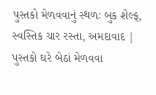પુસ્તકો મેળવવાનું સ્થળઃ બુક શેલ્ફ, સ્વસ્તિક ચાર રસ્તા, અમદાવાદ | પુસ્તકો ઘરે બેઠાં મેળવવા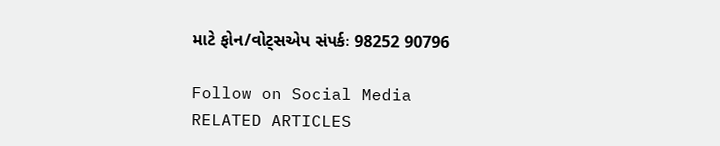માટે ફોન/વોટ્સએપ સંપર્કઃ 98252 90796

Follow on Social Media
RELATED ARTICLES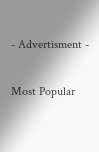- Advertisment -

Most Popular